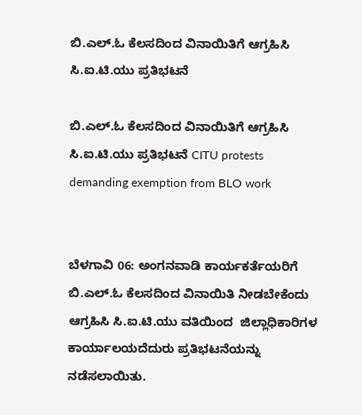ಬಿ.ಎಲ್‌.ಓ ಕೆಲಸದಿಂದ ವಿನಾಯಿತಿಗೆ ಆಗ್ರಹಿಸಿ ಸಿ.ಐ.ಟಿ.ಯು ಪ್ರತಿಭಟನೆ

ಬಿ.ಎಲ್‌.ಓ ಕೆಲಸದಿಂದ ವಿನಾಯಿತಿಗೆ ಆಗ್ರಹಿಸಿ ಸಿ.ಐ.ಟಿ.ಯು ಪ್ರತಿಭಟನೆ CITU protests demanding exemption from BLO work


ಬೆಳಗಾವಿ 06: ಅಂಗನವಾಡಿ ಕಾರ್ಯಕರ್ತೆಯರಿಗೆ ಬಿ.ಎಲ್‌.ಓ ಕೆಲಸದಿಂದ ವಿನಾಯಿತಿ ನೀಡಬೇಕೆಂದು ಆಗ್ರಹಿಸಿ ಸಿ.ಐ.ಟಿ.ಯು ವತಿಯಿಂದ  ಜಿಲ್ಲಾಧಿಕಾರಿಗಳ ಕಾರ್ಯಾಲಯದೆದುರು ಪ್ರತಿಭಟನೆಯನ್ನು ನಡೆಸಲಾಯಿತು.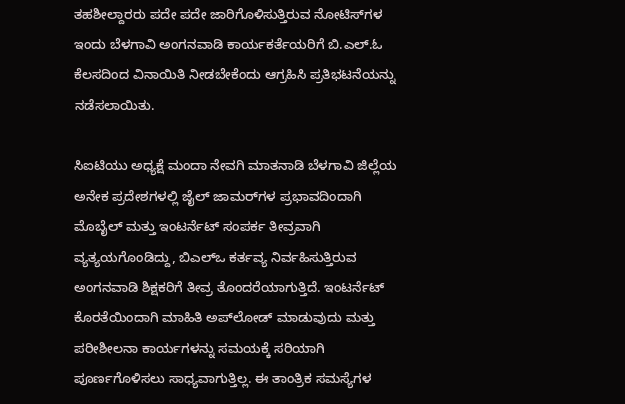ತಹಶೀಲ್ದಾರರು ಪದೇ ಪದೇ ಜಾರಿಗೊಳಿಸುತ್ತಿರುವ ನೋಟಿಸ್‌ಗಳ ಇಂದು ಬೆಳಗಾವಿ ಅಂಗನವಾಡಿ ಕಾರ್ಯಕರ್ತೆಯರಿಗೆ ಬಿ.ಎಲ್‌.ಓ ಕೆಲಸದಿಂದ ವಿನಾಯಿತಿ ನೀಡಬೇಕೆಂದು ಆಗ್ರಹಿಸಿ ಪ್ರತಿಭಟನೆಯನ್ನು ನಡೆಸಲಾಯಿತು.

ಸಿಐಟಿಯು ಅಧ್ಯಕ್ಷೆ ಮಂದಾ ನೇವಗಿ ಮಾತನಾಡಿ ಬೆಳಗಾವಿ ಜಿಲ್ಲೆಯ ಅನೇಕ ಪ್ರದೇಶಗಳಲ್ಲಿ ಜೈಲ್ ಜಾಮರ್‌ಗಳ ಪ್ರಭಾವದಿಂದಾಗಿ ಮೊಬೈಲ್ ಮತ್ತು ಇಂಟರ್ನೆಟ್ ಸಂಪರ್ಕ ತೀವ್ರವಾಗಿ ವ್ಯತ್ಯಯಗೊಂಡಿದ್ದು, ಬಿಎಲ್‌ಒ ಕರ್ತವ್ಯ ನಿರ್ವಹಿಸುತ್ತಿರುವ ಅಂಗನವಾಡಿ ಶಿಕ್ಷಕರಿಗೆ ತೀವ್ರ ತೊಂದರೆಯಾಗುತ್ತಿದೆ. ಇಂಟರ್ನೆಟ್ ಕೊರತೆಯಿಂದಾಗಿ ಮಾಹಿತಿ ಅಪ್‌ಲೋಡ್ ಮಾಡುವುದು ಮತ್ತು ಪರೀಶೀಲನಾ ಕಾರ್ಯಗಳನ್ನು ಸಮಯಕ್ಕೆ ಸರಿಯಾಗಿ ಪೂರ್ಣಗೊಳಿಸಲು ಸಾಧ್ಯವಾಗುತ್ತಿಲ್ಲ. ಈ ತಾಂತ್ರಿಕ ಸಮಸ್ಯೆಗಳ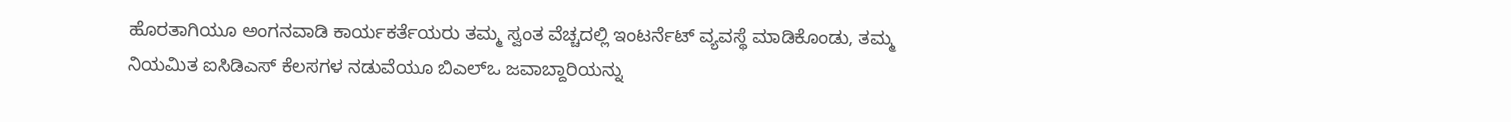ಹೊರತಾಗಿಯೂ ಅಂಗನವಾಡಿ ಕಾರ್ಯಕರ್ತೆಯರು ತಮ್ಮ ಸ್ವಂತ ವೆಚ್ಚದಲ್ಲಿ ಇಂಟರ್ನೆಟ್ ವ್ಯವಸ್ಥೆ ಮಾಡಿಕೊಂಡು, ತಮ್ಮ ನಿಯಮಿತ ಐಸಿಡಿಎಸ್ ಕೆಲಸಗಳ ನಡುವೆಯೂ ಬಿಎಲ್‌ಒ ಜವಾಬ್ದಾರಿಯನ್ನು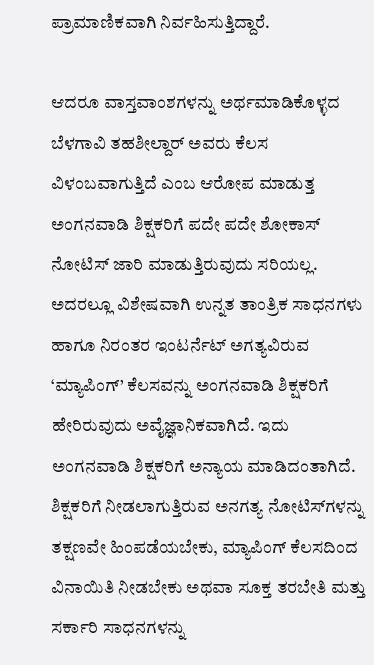ಪ್ರಾಮಾಣಿಕವಾಗಿ ನಿರ್ವಹಿಸುತ್ತಿದ್ದಾರೆ.

ಆದರೂ ವಾಸ್ತವಾಂಶಗಳನ್ನು ಅರ್ಥಮಾಡಿಕೊಳ್ಳದ ಬೆಳಗಾವಿ ತಹಶೀಲ್ದಾರ್ ಅವರು ಕೆಲಸ ವಿಳಂಬವಾಗುತ್ತಿದೆ ಎಂಬ ಆರೋಪ ಮಾಡುತ್ತ  ಅಂಗನವಾಡಿ ಶಿಕ್ಷಕರಿಗೆ ಪದೇ ಪದೇ ಶೋಕಾಸ್ ನೋಟಿಸ್ ಜಾರಿ ಮಾಡುತ್ತಿರುವುದು ಸರಿಯಲ್ಲ. ಅದರಲ್ಲೂ ವಿಶೇಷವಾಗಿ ಉನ್ನತ ತಾಂತ್ರಿಕ ಸಾಧನಗಳು ಹಾಗೂ ನಿರಂತರ ಇಂಟರ್ನೆಟ್ ಅಗತ್ಯವಿರುವ ‘ಮ್ಯಾಪಿಂಗ್‌’ ಕೆಲಸವನ್ನು ಅಂಗನವಾಡಿ ಶಿಕ್ಷಕರಿಗೆ ಹೇರಿರುವುದು ಅವೈಜ್ಞಾನಿಕವಾಗಿದೆ. ಇದು ಅಂಗನವಾಡಿ ಶಿಕ್ಷಕರಿಗೆ ಅನ್ಯಾಯ ಮಾಡಿದಂತಾಗಿದೆ. ಶಿಕ್ಷಕರಿಗೆ ನೀಡಲಾಗುತ್ತಿರುವ ಅನಗತ್ಯ ನೋಟಿಸ್‌ಗಳನ್ನು ತಕ್ಷಣವೇ ಹಿಂಪಡೆಯಬೇಕು, ಮ್ಯಾಪಿಂಗ್ ಕೆಲಸದಿಂದ ವಿನಾಯಿತಿ ನೀಡಬೇಕು ಅಥವಾ ಸೂಕ್ತ ತರಬೇತಿ ಮತ್ತು ಸರ್ಕಾರಿ ಸಾಧನಗಳನ್ನು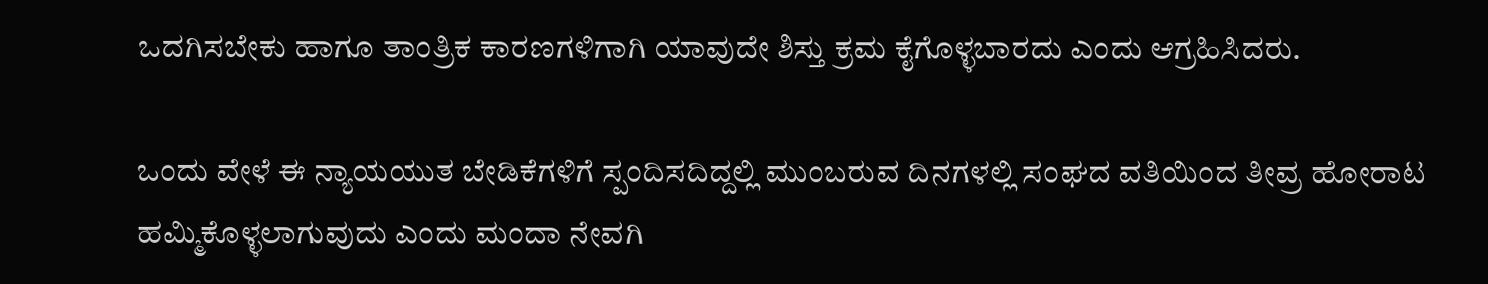ಒದಗಿಸಬೇಕು ಹಾಗೂ ತಾಂತ್ರಿಕ ಕಾರಣಗಳಿಗಾಗಿ ಯಾವುದೇ ಶಿಸ್ತು ಕ್ರಮ ಕೈಗೊಳ್ಳಬಾರದು ಎಂದು ಆಗ್ರಹಿಸಿದರು.

ಒಂದು ವೇಳೆ ಈ ನ್ಯಾಯಯುತ ಬೇಡಿಕೆಗಳಿಗೆ ಸ್ಪಂದಿಸದಿದ್ದಲ್ಲಿ ಮುಂಬರುವ ದಿನಗಳಲ್ಲಿ ಸಂಘದ ವತಿಯಿಂದ ತೀವ್ರ ಹೋರಾಟ ಹಮ್ಮಿಕೊಳ್ಳಲಾಗುವುದು ಎಂದು ಮಂದಾ ನೇವಗಿ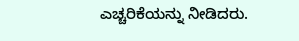ಎಚ್ಚರಿಕೆಯನ್ನು ನೀಡಿದರು.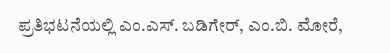ಪ್ರತಿಭಟನೆಯಲ್ಲಿ ಎಂ.ಎಸ್‌. ಬಡಿಗೇರ್, ಎಂ.ಬಿ. ಮೋರೆ,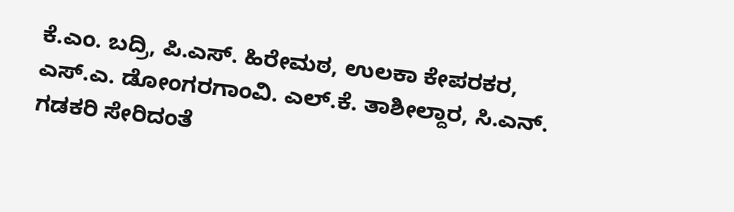ಕೆ.ಎಂ. ಬದ್ರಿ, ಪಿ.ಎಸ್‌. ಹಿರೇಮಠ, ಉಲಕಾ ಕೇಪರಕರ, ಎಸ್‌.ಎ. ಡೋಂಗರಗಾಂವಿ. ಎಲ್‌.ಕೆ. ತಾಶೀಲ್ದಾರ, ಸಿ.ಎನ್‌. ಗಡಕರಿ ಸೇರಿದಂತೆ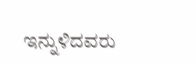ಇನ್ನುಳಿದವರು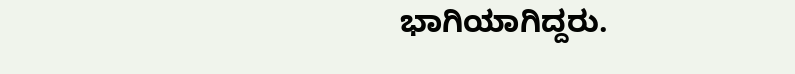ಭಾಗಿಯಾಗಿದ್ದರು.